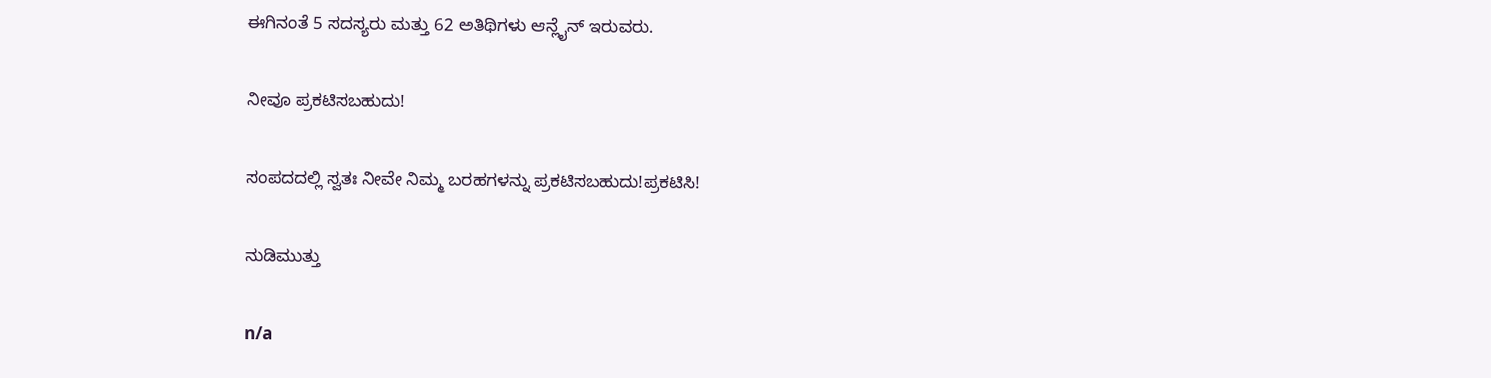ಈಗಿನಂತೆ 5 ಸದಸ್ಯರು ಮತ್ತು 62 ಅತಿಥಿಗಳು ಆನ್ಲೈನ್ ಇರುವರು.

ನೀವೂ ಪ್ರಕಟಿಸಬಹುದು!

ಸಂಪದದಲ್ಲಿ ಸ್ವತಃ ನೀವೇ ನಿಮ್ಮ ಬರಹಗಳನ್ನು ಪ್ರಕಟಿಸಬಹುದು!ಪ್ರಕಟಿಸಿ!

ನುಡಿಮುತ್ತು

n/a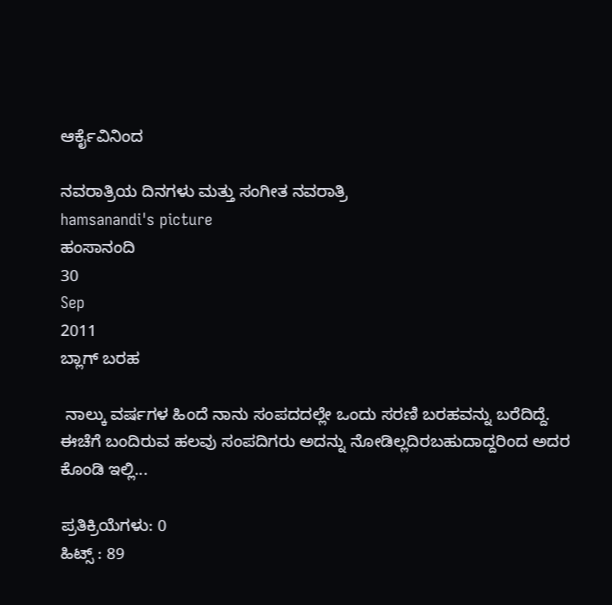ಆರ್ಕೈವಿನಿಂದ

ನವರಾತ್ರಿಯ ದಿನಗಳು ಮತ್ತು ಸಂಗೀತ ನವರಾತ್ರಿ
hamsanandi's picture
ಹಂಸಾನಂದಿ
30
Sep
2011
ಬ್ಲಾಗ್ ಬರಹ

 ನಾಲ್ಕು ವರ್ಷಗಳ ಹಿಂದೆ ನಾನು ಸಂಪದದಲ್ಲೇ ಒಂದು ಸರಣಿ ಬರಹವನ್ನು ಬರೆದಿದ್ದೆ. ಈಚೆಗೆ ಬಂದಿರುವ ಹಲವು ಸಂಪದಿಗರು ಅದನ್ನು ನೋಡಿಲ್ಲದಿರಬಹುದಾದ್ದರಿಂದ ಅದರ ಕೊಂಡಿ ಇಲ್ಲಿ...

ಪ್ರತಿಕ್ರಿಯೆಗಳು: 0
ಹಿಟ್ಸ್ : 89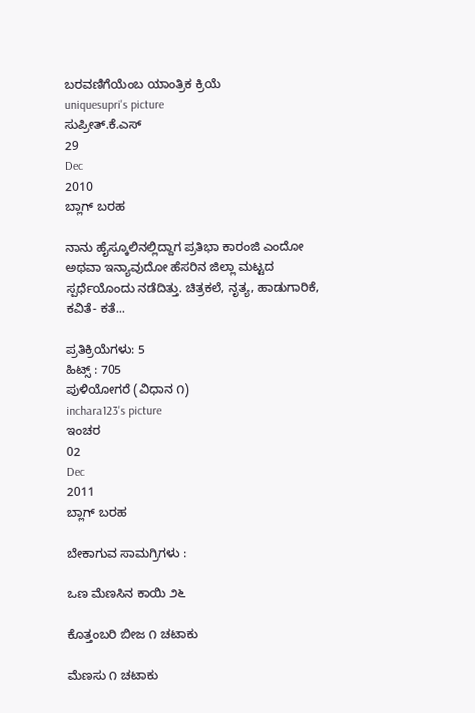ಬರವಣಿಗೆಯೆಂಬ ಯಾಂತ್ರಿಕ ಕ್ರಿಯೆ
uniquesupri's picture
ಸುಪ್ರೀತ್.ಕೆ.ಎಸ್
29
Dec
2010
ಬ್ಲಾಗ್ ಬರಹ

ನಾನು ಹೈಸ್ಕೂಲಿನಲ್ಲಿದ್ದಾಗ ಪ್ರತಿಭಾ ಕಾರಂಜಿ ಎಂದೋ ಅಥವಾ ಇನ್ಯಾವುದೋ ಹೆಸರಿನ ಜಿಲ್ಲಾ ಮಟ್ಟದ ಸ್ಪರ್ಧೆಯೊಂದು ನಡೆದಿತ್ತು. ಚಿತ್ರಕಲೆ, ನೃತ್ಯ, ಹಾಡುಗಾರಿಕೆ, ಕವಿತೆ- ಕತೆ...

ಪ್ರತಿಕ್ರಿಯೆಗಳು: 5
ಹಿಟ್ಸ್ : 705
ಪುಳಿಯೋಗರೆ (ವಿಧಾನ ೧)
inchara123's picture
ಇಂಚರ
02
Dec
2011
ಬ್ಲಾಗ್ ಬರಹ

ಬೇಕಾಗುವ ಸಾಮಗ್ರಿಗಳು :

ಒಣ ಮೆಣಸಿನ ಕಾಯಿ ೨೬

ಕೊತ್ತಂಬರಿ ಬೀಜ ೧ ಚಟಾಕು

ಮೆಣಸು ೧ ಚಟಾಕು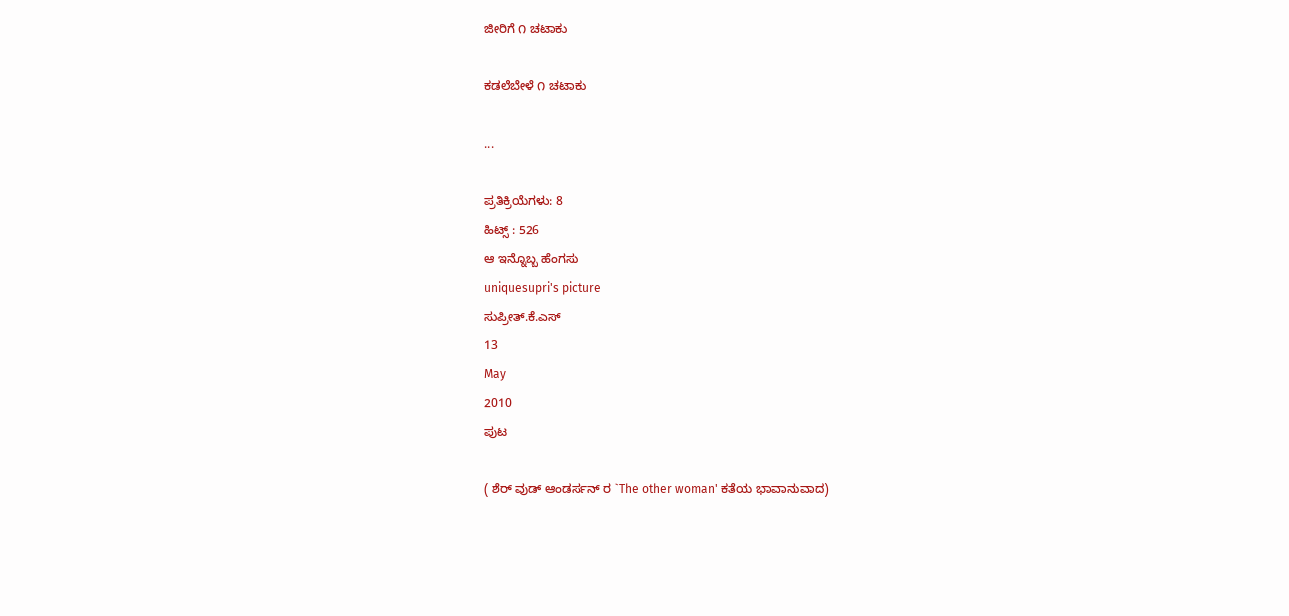ಜೀರಿಗೆ ೧ ಚಟಾಕು

ಕಡಲೆಬೇಳೆ ೧ ಚಟಾಕು

...

ಪ್ರತಿಕ್ರಿಯೆಗಳು: 8
ಹಿಟ್ಸ್ : 526
ಆ ಇನ್ನೊಬ್ಬ ಹೆಂಗಸು
uniquesupri's picture
ಸುಪ್ರೀತ್.ಕೆ.ಎಸ್
13
May
2010
ಪುಟ

( ಶೆರ್ ವುಡ್ ಆಂಡರ್ಸನ್ ರ `The other woman' ಕತೆಯ ಭಾವಾನುವಾದ)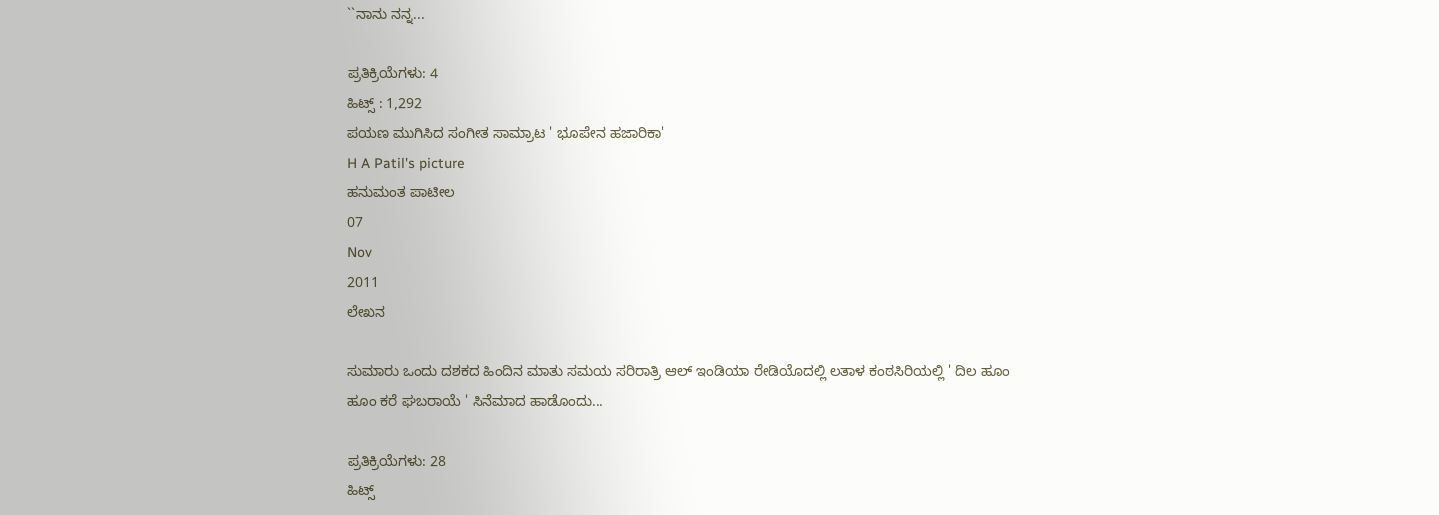``ನಾನು ನನ್ನ...

ಪ್ರತಿಕ್ರಿಯೆಗಳು: 4
ಹಿಟ್ಸ್ : 1,292
ಪಯಣ ಮುಗಿಸಿದ ಸಂಗೀತ ಸಾಮ್ರಾಟ ' ಭೂಪೇನ ಹಜಾರಿಕಾ'
H A Patil's picture
ಹನುಮಂತ ಪಾಟೀಲ
07
Nov
2011
ಲೇಖನ

ಸುಮಾರು ಒಂದು ದಶಕದ ಹಿಂದಿನ ಮಾತು ಸಮಯ ಸರಿರಾತ್ರಿ ಆಲ್ ಇಂಡಿಯಾ ರೇಡಿಯೊದಲ್ಲಿ ಲತಾಳ ಕಂಠಸಿರಿಯಲ್ಲಿ ' ದಿಲ ಹೂಂ ಹೂಂ ಕರೆ ಘಬರಾಯೆ ' ಸಿನೆಮಾದ ಹಾಡೊಂದು...

ಪ್ರತಿಕ್ರಿಯೆಗಳು: 28
ಹಿಟ್ಸ್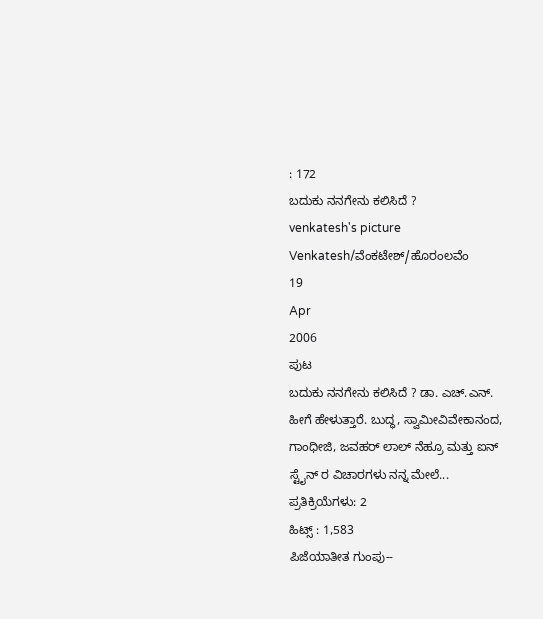: 172
ಬದುಕು ನನಗೇನು ಕಲಿಸಿದೆ ?
venkatesh's picture
Venkatesh/ವೆಂಕಟೇಶ್/ಹೊರಂಲವೆಂ
19
Apr
2006
ಪುಟ
ಬದುಕು ನನಗೇನು ಕಲಿಸಿದೆ ? ಡಾ. ಎಚ್.ಎನ್. ಹೀಗೆ ಹೇಳುತ್ತಾರೆ. ಬುದ್ಧ, ಸ್ವಾಮೀವಿವೇಕಾನಂದ, ಗಾಂಧೀಜಿ, ಜವಹರ್ ಲಾಲ್ ನೆಹ್ರೂ ಮತ್ತು ಐನ್ ಸ್ಟೈನ್ ರ ವಿಚಾರಗಳು ನನ್ನ ಮೇಲೆ...
ಪ್ರತಿಕ್ರಿಯೆಗಳು: 2
ಹಿಟ್ಸ್ : 1,583
ಪಿಜೆಯಾತೀತ ಗುಂಪು--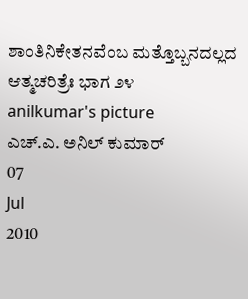ಶಾಂತಿನಿಕೇತನವೆಂಬ ಮತ್ತೊಬ್ಬನದಲ್ಲದ ಆತ್ಮಚರಿತ್ರೆಃ ಭಾಗ ೨೪
anilkumar's picture
ಎಚ್.ಎ. ಅನಿಲ್ ಕುಮಾರ್
07
Jul
2010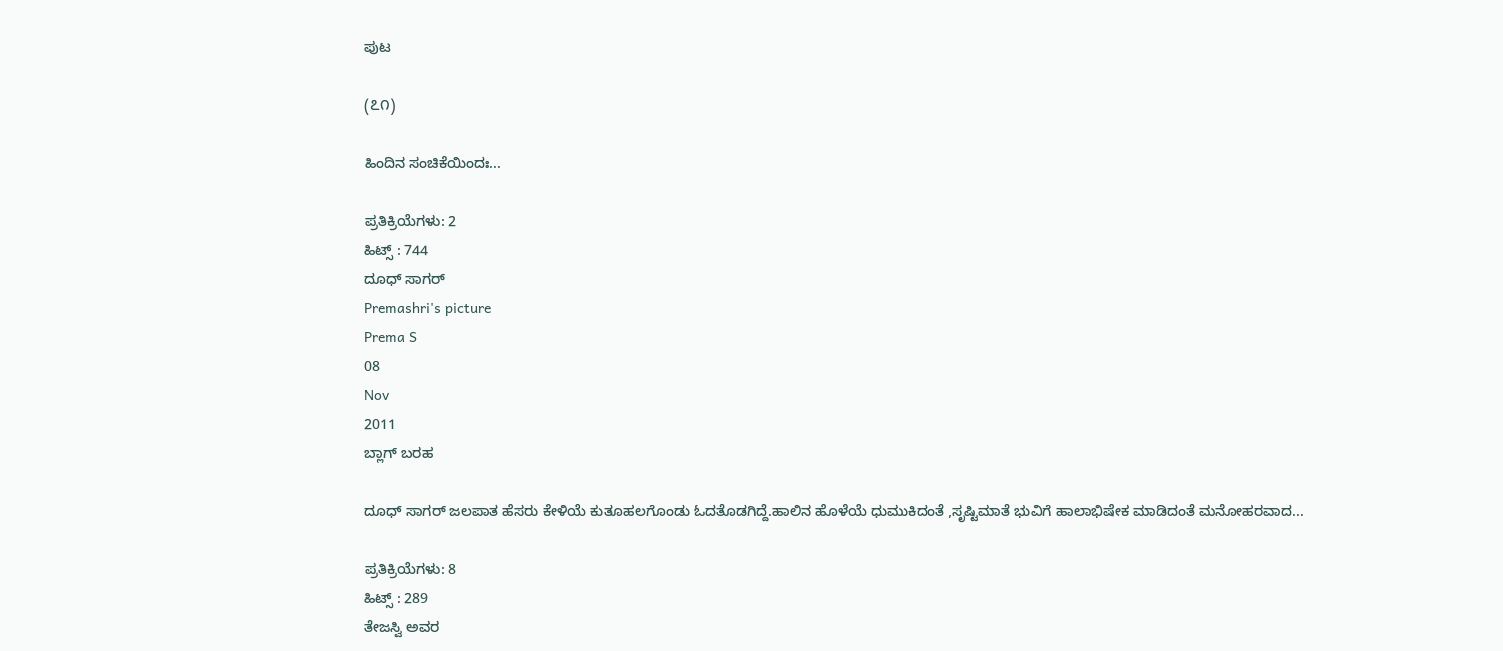ಪುಟ

(೭೧)

ಹಿಂದಿನ ಸಂಚಿಕೆಯಿಂದಃ...

ಪ್ರತಿಕ್ರಿಯೆಗಳು: 2
ಹಿಟ್ಸ್ : 744
ದೂಧ್ ಸಾಗರ್
Premashri's picture
Prema S
08
Nov
2011
ಬ್ಲಾಗ್ ಬರಹ

ದೂಧ್ ಸಾಗರ್ ಜಲಪಾತ ಹೆಸರು ಕೇಳಿಯೆ ಕುತೂಹಲಗೊಂಡು ಓದತೊಡಗಿದ್ದೆ.ಹಾಲಿನ ಹೊಳೆಯೆ ಧುಮುಕಿದಂತೆ ,ಸೃಷ್ಟಿಮಾತೆ ಭುವಿಗೆ ಹಾಲಾಭಿಷೇಕ ಮಾಡಿದಂತೆ ಮನೋಹರವಾದ...

ಪ್ರತಿಕ್ರಿಯೆಗಳು: 8
ಹಿಟ್ಸ್ : 289
ತೇಜಸ್ವಿ ಅವರ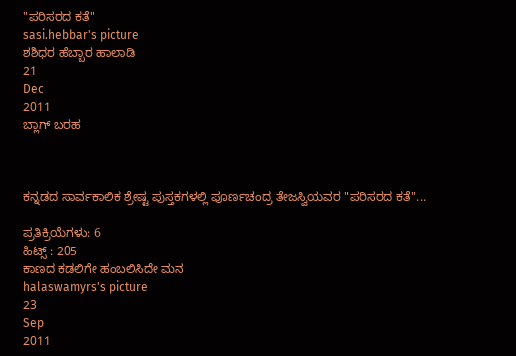"ಪರಿಸರದ ಕತೆ"
sasi.hebbar's picture
ಶಶಿಧರ ಹೆಬ್ಬಾರ ಹಾಲಾಡಿ
21
Dec
2011
ಬ್ಲಾಗ್ ಬರಹ



ಕನ್ನಡದ ಸಾರ್ವಕಾಲಿಕ ಶ್ರೇಷ್ಟ ಪುಸ್ತಕಗಳಲ್ಲಿ ಪೂರ್ಣಚಂದ್ರ ತೇಜಸ್ವಿಯವರ "ಪರಿಸರದ ಕತೆ"...

ಪ್ರತಿಕ್ರಿಯೆಗಳು: 6
ಹಿಟ್ಸ್ : 205
ಕಾಣದ ಕಡಲಿಗೇ ಹಂಬಲಿಸಿದೇ ಮನ
halaswamyrs's picture
23
Sep
2011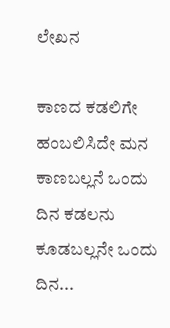ಲೇಖನ

ಕಾಣದ ಕಡಲಿಗೇ ಹಂಬಲಿಸಿದೇ ಮನ
ಕಾಣಬಲ್ಲನೆ ಒಂದು ದಿನ ಕಡಲನು
ಕೂಡಬಲ್ಲನೇ ಒಂದು ದಿನ...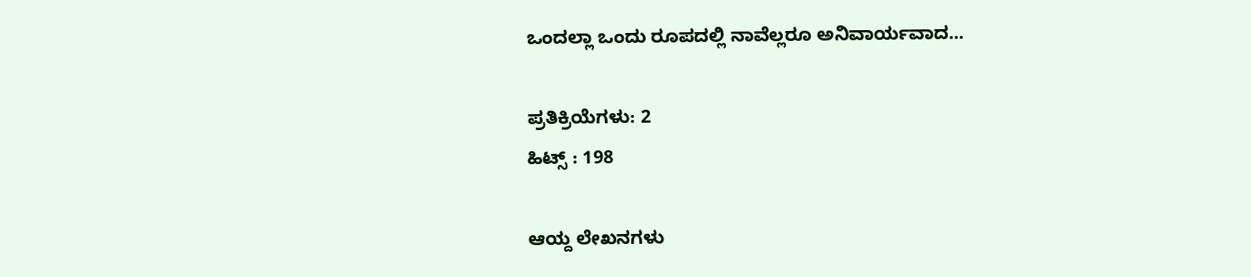ಒಂದಲ್ಲಾ ಒಂದು ರೂಪದಲ್ಲಿ ನಾವೆಲ್ಲರೂ ಅನಿವಾರ್ಯವಾದ...

ಪ್ರತಿಕ್ರಿಯೆಗಳು: 2
ಹಿಟ್ಸ್ : 198

ಆಯ್ದ ಲೇಖನಗಳು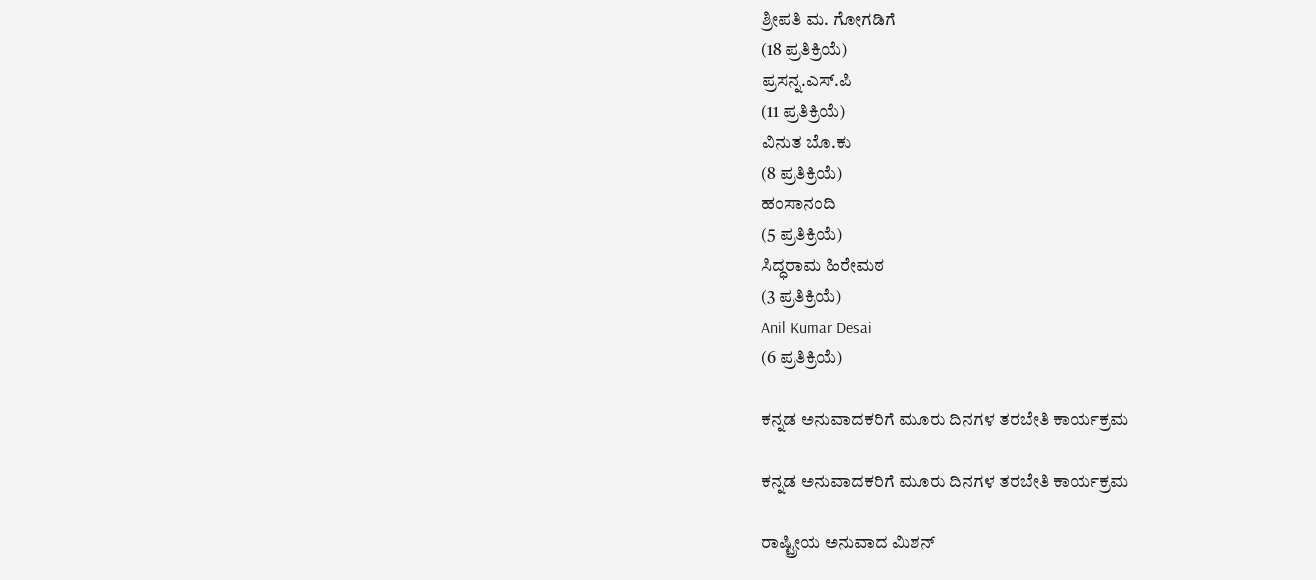ಶ್ರೀಪತಿ ಮ. ಗೋಗಡಿಗೆ
(18 ಪ್ರತಿಕ್ರಿಯೆ)
ಪ್ರಸನ್ನ.ಎಸ್.ಪಿ
(11 ಪ್ರತಿಕ್ರಿಯೆ)
ವಿನುತ ಬೊ.ಕು
(8 ಪ್ರತಿಕ್ರಿಯೆ)
ಹಂಸಾನಂದಿ
(5 ಪ್ರತಿಕ್ರಿಯೆ)
ಸಿದ್ಧರಾಮ ಹಿರೇಮಠ
(3 ಪ್ರತಿಕ್ರಿಯೆ)
Anil Kumar Desai
(6 ಪ್ರತಿಕ್ರಿಯೆ)

ಕನ್ನಡ ಅನುವಾದಕರಿಗೆ ಮೂರು ದಿನಗಳ ತರಬೇತಿ ಕಾರ್ಯಕ್ರಮ

ಕನ್ನಡ ಅನುವಾದಕರಿಗೆ ಮೂರು ದಿನಗಳ ತರಬೇತಿ ಕಾರ್ಯಕ್ರಮ

ರಾಷ್ಟ್ರೀಯ ಅನುವಾದ ಮಿಶನ್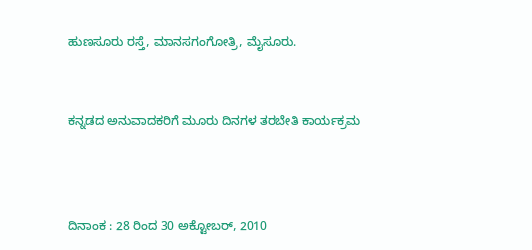ಹುಣಸೂರು ರಸ್ತೆ, ಮಾನಸಗಂಗೋತ್ರಿ, ಮೈಸೂರು.


ಕನ್ನಡದ ಅನುವಾದಕರಿಗೆ ಮೂರು ದಿನಗಳ ತರಬೇತಿ ಕಾರ್ಯಕ್ರಮ



ದಿನಾಂಕ : 28 ರಿಂದ 30 ಅಕ್ಟೋಬರ್, 2010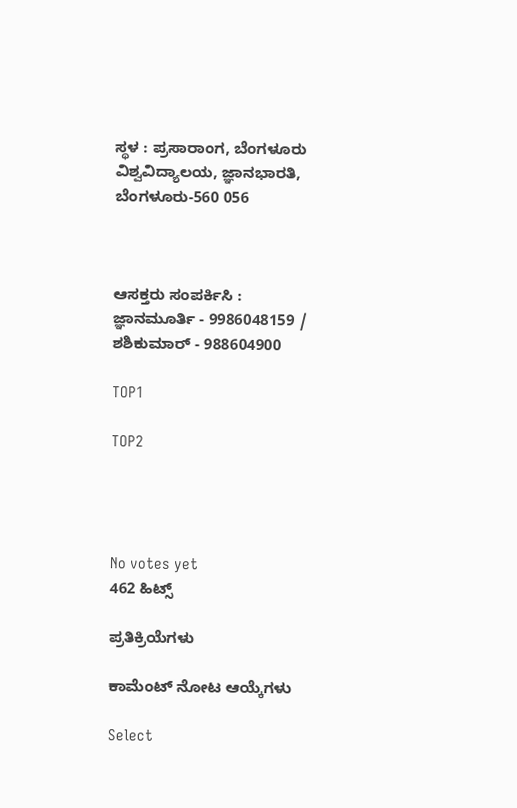ಸ್ಥಳ : ಪ್ರಸಾರಾಂಗ, ಬೆಂಗಳೂರು ವಿಶ್ವವಿದ್ಯಾಲಯ, ಜ್ಞಾನಭಾರತಿ, ಬೆಂಗಳೂರು-560 056



ಆಸಕ್ತರು ಸಂಪರ್ಕಿಸಿ : ಜ್ಞಾನಮೂರ್ತಿ - 9986048159 / ಶಶಿಕುಮಾರ್ - 988604900

TOP1

TOP2




No votes yet
462 ಹಿಟ್ಸ್

ಪ್ರತಿಕ್ರಿಯೆಗಳು

ಕಾಮೆಂಟ್ ನೋಟ ಆಯ್ಕೆಗಳು

Select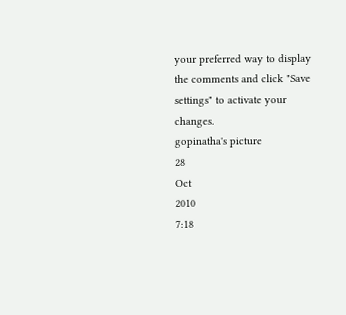your preferred way to display the comments and click "Save settings" to activate your changes.
gopinatha's picture
28
Oct
2010
7:18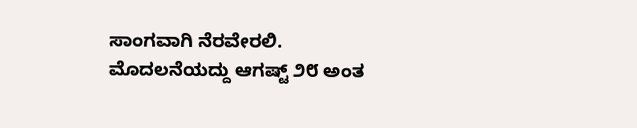ಸಾಂಗವಾಗಿ ನೆರವೇರಲಿ.
ಮೊದಲನೆಯದ್ದು ಆಗಷ್ಟ್ ೨೮ ಅಂತ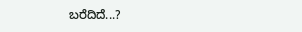ಬರೆದಿದೆ...?